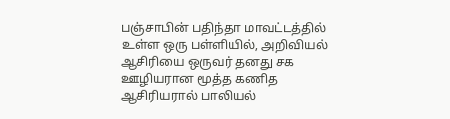பஞ்சாபின் பதிந்தா மாவட்டத்தில் உள்ள ஒரு பள்ளியில், அறிவியல் ஆசிரியை ஒருவர் தனது சக ஊழியரான மூத்த கணித ஆசிரியரால் பாலியல்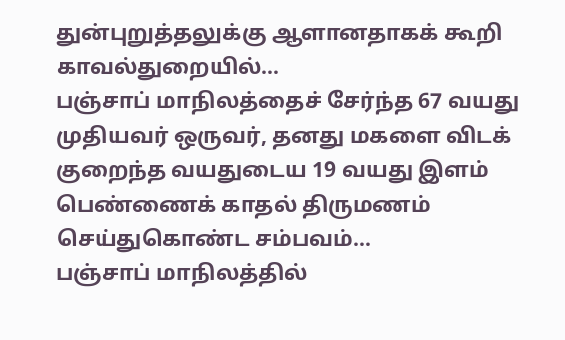துன்புறுத்தலுக்கு ஆளானதாகக் கூறி காவல்துறையில்…
பஞ்சாப் மாநிலத்தைச் சேர்ந்த 67 வயது முதியவர் ஒருவர், தனது மகளை விடக் குறைந்த வயதுடைய 19 வயது இளம் பெண்ணைக் காதல் திருமணம் செய்துகொண்ட சம்பவம்…
பஞ்சாப் மாநிலத்தில்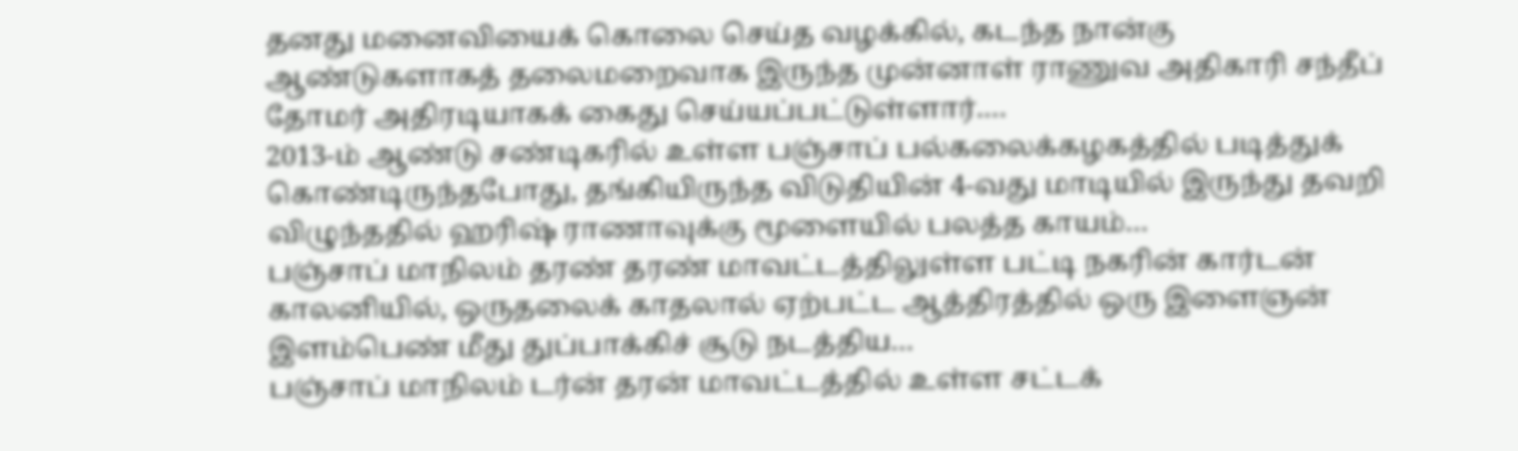தனது மனைவியைக் கொலை செய்த வழக்கில், கடந்த நான்கு ஆண்டுகளாகத் தலைமறைவாக இருந்த முன்னாள் ராணுவ அதிகாரி சந்தீப் தோமர் அதிரடியாகக் கைது செய்யப்பட்டுள்ளார்.…
2013-ம் ஆண்டு சண்டிகரில் உள்ள பஞ்சாப் பல்கலைக்கழகத்தில் படித்துக் கொண்டிருந்தபோது, தங்கியிருந்த விடுதியின் 4-வது மாடியில் இருந்து தவறி விழுந்ததில் ஹரிஷ் ராணாவுக்கு மூளையில் பலத்த காயம்…
பஞ்சாப் மாநிலம் தரண் தரண் மாவட்டத்திலுள்ள பட்டி நகரின் கார்டன் காலனியில், ஒருதலைக் காதலால் ஏற்பட்ட ஆத்திரத்தில் ஒரு இளைஞன் இளம்பெண் மீது துப்பாக்கிச் சூடு நடத்திய…
பஞ்சாப் மாநிலம் டர்ன் தரன் மாவட்டத்தில் உள்ள சட்டக்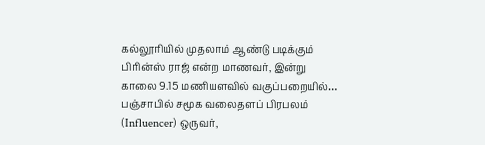கல்லூரியில் முதலாம் ஆண்டு படிக்கும் பிரின்ஸ் ராஜ் என்ற மாணவர், இன்று காலை 9.15 மணியளவில் வகுப்பறையில்…
பஞ்சாபில் சமூக வலைதளப் பிரபலம் (Influencer) ஒருவர்,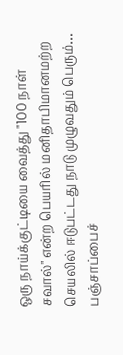ஒரு நாய்க்குட்டியை வைத்து "100 நாள் சவால்" என்ற பெயரில் மனிதாபிமானமற்ற செயலில் ஈடுபட்டது நாடு முழுவதும் பெரும்…
பஞ்சாப்பைச்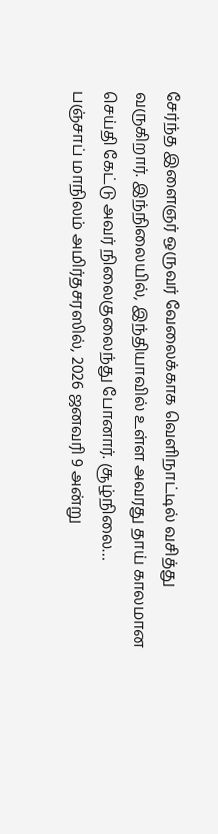சேர்ந்த இளைஞர் ஒருவர் வேலைக்காக வெளிநாட்டில் வசித்து வருகிறார். இந்நிலையில், இந்தியாவில் உள்ள அவரது தாய் காலமான செய்தி கேட்டு அவர் நிலைகுலைந்து போனார். சூழ்நிலை…
பஞ்சாப் மாநிலம் அமிர்தசரஸில், 2026 ஜனவரி 9 அன்று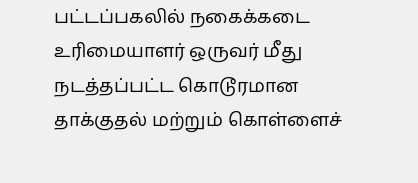பட்டப்பகலில் நகைக்கடை உரிமையாளர் ஒருவர் மீது நடத்தப்பட்ட கொடூரமான தாக்குதல் மற்றும் கொள்ளைச்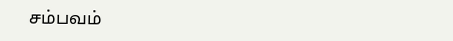சம்பவம்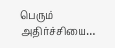பெரும் அதிர்ச்சியை…